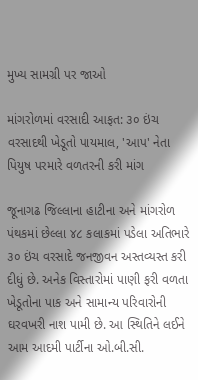મુખ્ય સામગ્રી પર જાઓ

માંગરોળમાં વરસાદી આફત: ૩૦ ઇંચ વરસાદથી ખેડૂતો પાયમાલ, 'આપ' નેતા પિયુષ પરમારે વળતરની કરી માંગ

જૂનાગઢ જિલ્લાના હાટીના અને માંગરોળ પંથકમાં છેલ્લા ૪૮ કલાકમાં પડેલા અતિભારે ૩૦ ઇંચ વરસાદે જનજીવન અસ્તવ્યસ્ત કરી દીધું છે. અનેક વિસ્તારોમાં પાણી ફરી વળતા ખેડૂતોના પાક અને સામાન્ય પરિવારોની ઘરવખરી નાશ પામી છે. આ સ્થિતિને લઈને આમ આદમી પાર્ટીના ઓ.બી.સી.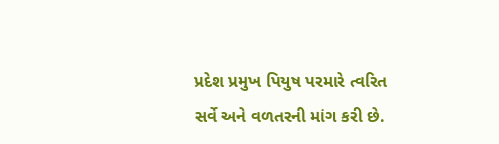પ્રદેશ પ્રમુખ પિયુષ પરમારે ત્વરિત સર્વે અને વળતરની માંગ કરી છે.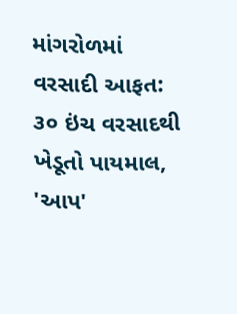માંગરોળમાં વરસાદી આફત: ૩૦ ઇંચ વરસાદથી ખેડૂતો પાયમાલ, 'આપ'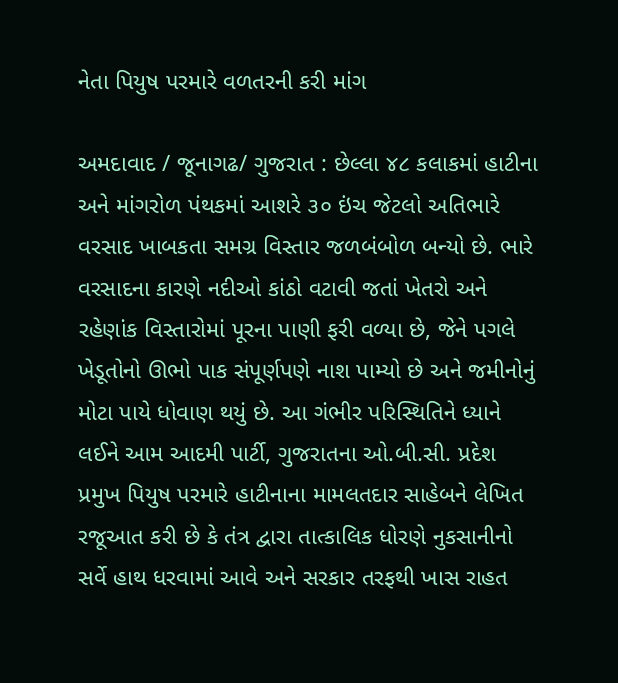નેતા પિયુષ પરમારે વળતરની કરી માંગ

અમદાવાદ / જૂનાગઢ/ ગુજરાત : છેલ્લા ૪૮ કલાકમાં હાટીના અને માંગરોળ પંથકમાં આશરે ૩૦ ઇંચ જેટલો અતિભારે વરસાદ ખાબકતા સમગ્ર વિસ્તાર જળબંબોળ બન્યો છે. ભારે વરસાદના કારણે નદીઓ કાંઠો વટાવી જતાં ખેતરો અને રહેણાંક વિસ્તારોમાં પૂરના પાણી ફરી વળ્યા છે, જેને પગલે ખેડૂતોનો ઊભો પાક સંપૂર્ણપણે નાશ પામ્યો છે અને જમીનોનું મોટા પાયે ધોવાણ થયું છે. આ ગંભીર પરિસ્થિતિને ધ્યાને લઈને આમ આદમી પાર્ટી, ગુજરાતના ઓ.બી.સી. પ્રદેશ પ્રમુખ પિયુષ પરમારે હાટીનાના મામલતદાર સાહેબને લેખિત રજૂઆત કરી છે કે તંત્ર દ્વારા તાત્કાલિક ધોરણે નુકસાનીનો સર્વે હાથ ધરવામાં આવે અને સરકાર તરફથી ખાસ રાહત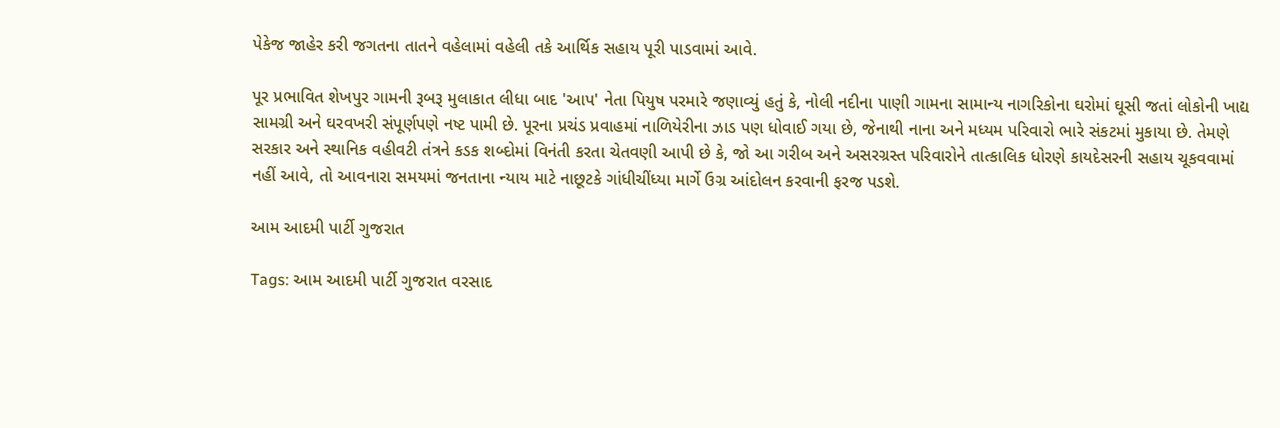પેકેજ જાહેર કરી જગતના તાતને વહેલામાં વહેલી તકે આર્થિક સહાય પૂરી પાડવામાં આવે.

પૂર પ્રભાવિત શેખપુર ગામની રૂબરૂ મુલાકાત લીધા બાદ 'આપ' નેતા પિયુષ પરમારે જણાવ્યું હતું કે, નોલી નદીના પાણી ગામના સામાન્ય નાગરિકોના ઘરોમાં ઘૂસી જતાં લોકોની ખાદ્ય સામગ્રી અને ઘરવખરી સંપૂર્ણપણે નષ્ટ પામી છે. પૂરના પ્રચંડ પ્રવાહમાં નાળિયેરીના ઝાડ પણ ધોવાઈ ગયા છે, જેનાથી નાના અને મધ્યમ પરિવારો ભારે સંકટમાં મુકાયા છે. તેમણે સરકાર અને સ્થાનિક વહીવટી તંત્રને કડક શબ્દોમાં વિનંતી કરતા ચેતવણી આપી છે કે, જો આ ગરીબ અને અસરગ્રસ્ત પરિવારોને તાત્કાલિક ધોરણે કાયદેસરની સહાય ચૂકવવામાં નહીં આવે, તો આવનારા સમયમાં જનતાના ન્યાય માટે નાછૂટકે ગાંધીચીંધ્યા માર્ગે ઉગ્ર આંદોલન કરવાની ફરજ પડશે.

આમ આદમી પાર્ટી ગુજરાત

Tags: આમ આદમી પાર્ટી ગુજરાત વરસાદ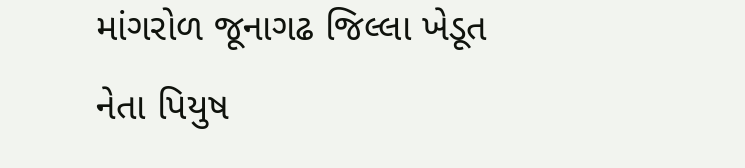માંગરોળ જૂનાગઢ જિલ્લા ખેડૂત નેતા પિયુષ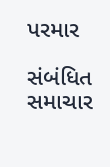પરમાર

સંબંધિત સમાચાર